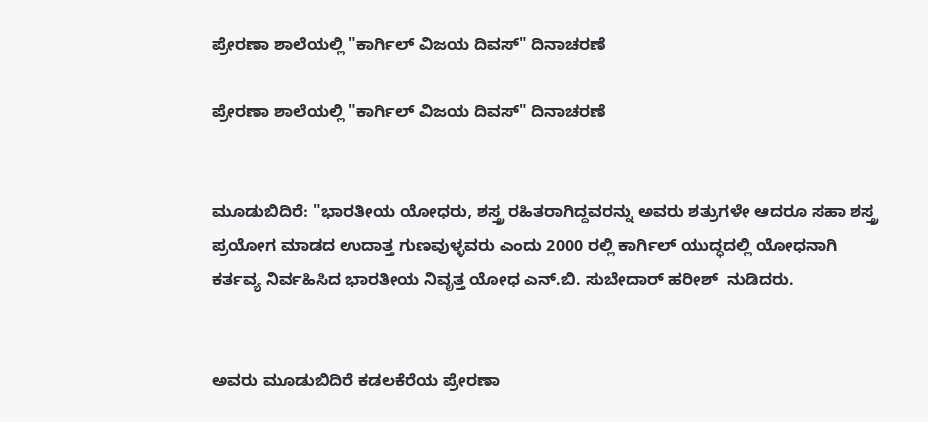ಪ್ರೇರಣಾ ಶಾಲೆಯಲ್ಲಿ "ಕಾರ್ಗಿಲ್ ವಿಜಯ ದಿವಸ್" ದಿನಾಚರಣೆ

ಪ್ರೇರಣಾ ಶಾಲೆಯಲ್ಲಿ "ಕಾರ್ಗಿಲ್ ವಿಜಯ ದಿವಸ್" ದಿನಾಚರಣೆ


ಮೂಡುಬಿದಿರೆ: "ಭಾರತೀಯ ಯೋಧರು, ಶಸ್ತ್ರ ರಹಿತರಾಗಿದ್ದವರನ್ನು ಅವರು ಶತ್ರುಗಳೇ ಆದರೂ ಸಹಾ ಶಸ್ತ್ರ ಪ್ರಯೋಗ ಮಾಡದ ಉದಾತ್ತ ಗುಣವುಳ್ಳವರು ಎಂದು 2000 ರಲ್ಲಿ ಕಾರ್ಗಿಲ್ ಯುದ್ಧದಲ್ಲಿ ಯೋಧನಾಗಿ ಕರ್ತವ್ಯ ನಿರ್ವಹಿಸಿದ ಭಾರತೀಯ ನಿವೃತ್ತ ಯೋಧ ಎನ್.ಬಿ. ಸುಬೇದಾರ್ ಹರೀಶ್  ನುಡಿದರು.


ಅವರು ಮೂಡುಬಿದಿರೆ ಕಡಲಕೆರೆಯ ಪ್ರೇರಣಾ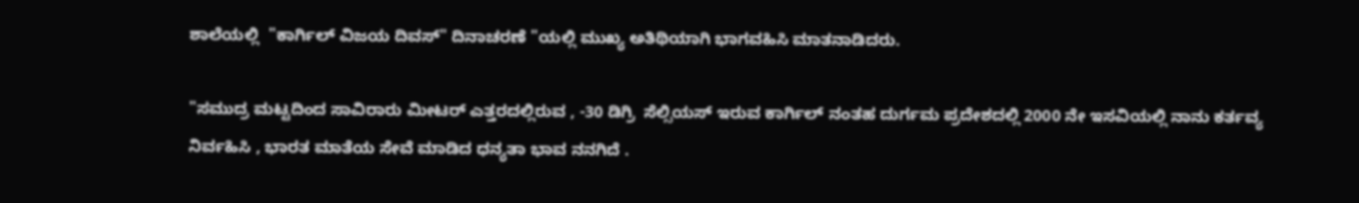ಶಾಲೆಯಲ್ಲಿ  "ಕಾರ್ಗಿಲ್ ವಿಜಯ ದಿವಸ್" ದಿನಾಚರಣೆ "ಯಲ್ಲಿ ಮುಖ್ಯ ಅತಿಥಿಯಾಗಿ ಭಾಗವಹಿಸಿ ಮಾತನಾಡಿದರು.

"ಸಮುದ್ರ ಮಟ್ಟದಿಂದ ಸಾವಿರಾರು ಮೀಟರ್ ಎತ್ತರದಲ್ಲಿರುವ , -30 ಡಿಗ್ರಿ  ಸೆಲ್ಸಿಯಸ್ ಇರುವ ಕಾರ್ಗಿಲ್ ನಂತಹ ದುರ್ಗಮ ಪ್ರದೇಶದಲ್ಲಿ 2000 ನೇ ಇಸವಿಯಲ್ಲಿ ನಾನು ಕರ್ತವ್ಯ ನಿರ್ವಹಿಸಿ , ಭಾರತ ಮಾತೆಯ ಸೇವೆ ಮಾಡಿದ ಧನ್ಯತಾ ಭಾವ ನನಗಿದೆ .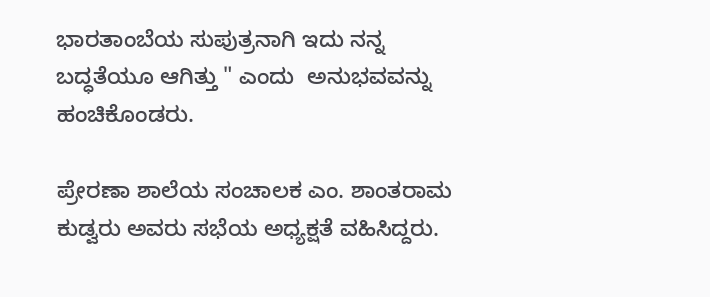ಭಾರತಾಂಬೆಯ ಸುಪುತ್ರನಾಗಿ ಇದು ನನ್ನ ಬದ್ಧತೆಯೂ ಆಗಿತ್ತು " ಎಂದು  ಅನುಭವವನ್ನು ಹಂಚಿಕೊಂಡರು.

ಪ್ರೇರಣಾ ಶಾಲೆಯ ಸಂಚಾಲಕ ಎಂ. ಶಾಂತರಾಮ ಕುಡ್ವರು ಅವರು ಸಭೆಯ ಅಧ್ಯಕ್ಷತೆ ವಹಿಸಿದ್ದರು.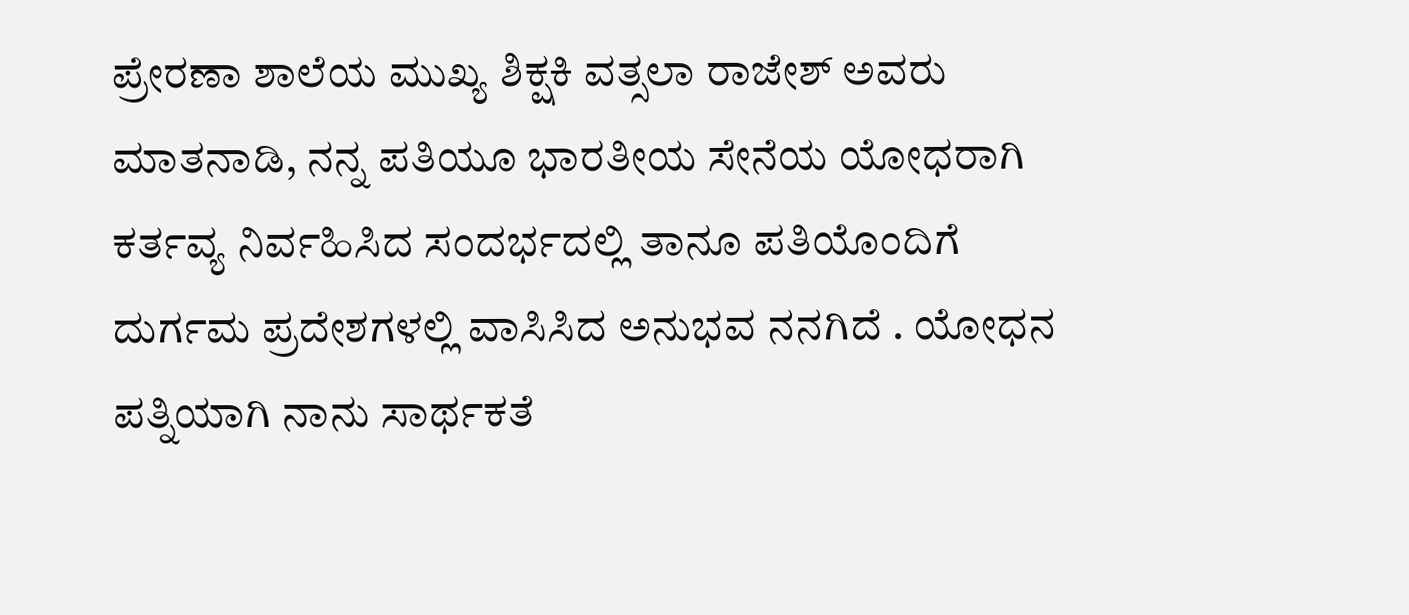ಪ್ರೇರಣಾ ಶಾಲೆಯ ಮುಖ್ಯ ಶಿಕ್ಷಕಿ ವತ್ಸಲಾ ರಾಜೇಶ್ ಅವರು ಮಾತನಾಡಿ, ನನ್ನ ಪತಿಯೂ ಭಾರತೀಯ ಸೇನೆಯ ಯೋಧರಾಗಿ ಕರ್ತವ್ಯ ನಿರ್ವಹಿಸಿದ ಸಂದರ್ಭದಲ್ಲಿ ತಾನೂ ಪತಿಯೊಂದಿಗೆ ದುರ್ಗಮ ಪ್ರದೇಶಗಳಲ್ಲಿ ವಾಸಿಸಿದ ಅನುಭವ ನನಗಿದೆ . ಯೋಧನ ಪತ್ನಿಯಾಗಿ ನಾನು ಸಾರ್ಥಕತೆ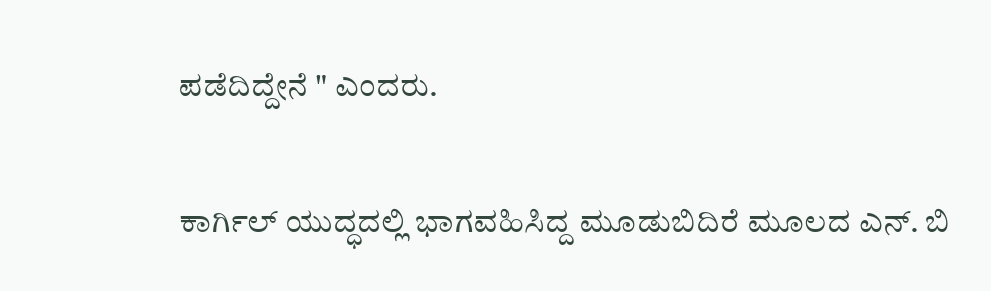ಪಡೆದಿದ್ದೇನೆ " ಎಂದರು.

ಕಾರ್ಗಿಲ್ ಯುದ್ಧದಲ್ಲಿ ಭಾಗವಹಿಸಿದ್ದ ಮೂಡುಬಿದಿರೆ ಮೂಲದ ಎನ್. ಬಿ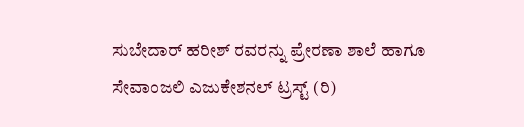ಸುಬೇದಾರ್ ಹರೀಶ್ ರವರನ್ನು ಪ್ರೇರಣಾ ಶಾಲೆ ಹಾಗೂ ಸೇವಾಂಜಲಿ ಎಜುಕೇಶನಲ್ ಟ್ರಸ್ಟ್ (ರಿ)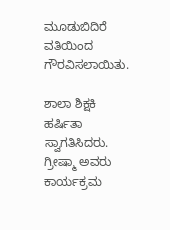ಮೂಡುಬಿದಿರೆ ವತಿಯಿಂದ ಗೌರವಿಸಲಾಯಿತು.

ಶಾಲಾ ಶಿಕ್ಷಕಿ  ಹರ್ಷಿತಾ ಸ್ವಾಗತಿಸಿದರು. ಗ್ರೀಷ್ಮಾ ಅವರು ಕಾರ್ಯಕ್ರಮ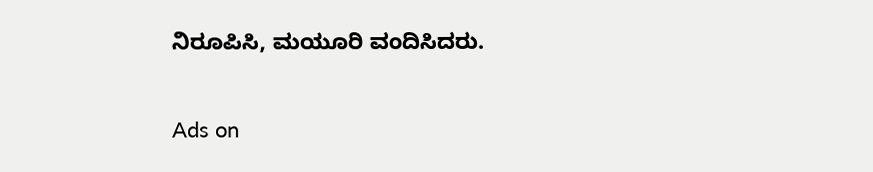ನಿರೂಪಿಸಿ, ಮಯೂರಿ ವಂದಿಸಿದರು.

Ads on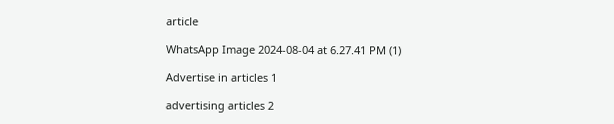article

WhatsApp Image 2024-08-04 at 6.27.41 PM (1)

Advertise in articles 1

advertising articles 2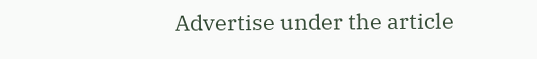Advertise under the article